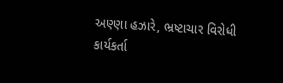અણ્ણા હઝારે, ભ્રષ્ટાચાર વિરોધી કાર્યકર્તા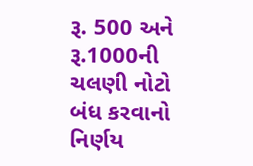રૂ. 500 અને રૂ.1000ની ચલણી નોટો બંધ કરવાનો નિર્ણય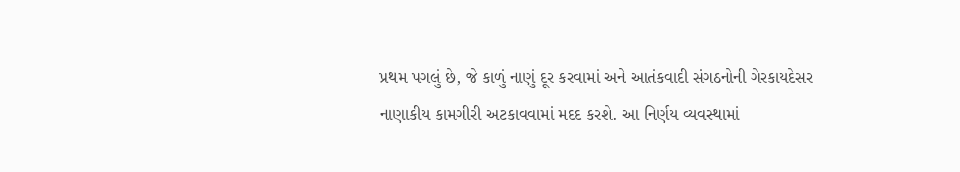પ્રથમ પગલું છે, જે કાળું નાણું દૂર કરવામાં અને આતંકવાદી સંગઠનોની ગેરકાયદેસર નાણાકીય કામગીરી અટકાવવામાં મદદ કરશે. આ નિર્ણય વ્યવસ્થામાં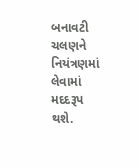બનાવટી ચલણને નિયંત્રણમાં લેવામાં મદદરૂપ થશે.